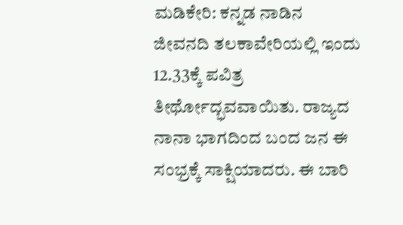ಮಡಿಕೇರಿ: ಕನ್ನಡ ನಾಡಿನ ಜೀವನದಿ ತಲಕಾವೇರಿಯಲ್ಲಿ ಇಂದು 12.33ಕ್ಕೆ ಪವಿತ್ರ ತೀರ್ಥೋದ್ಭವವಾಯಿತು. ರಾಜ್ಯದ ನಾನಾ ಭಾಗದಿಂದ ಬಂದ ಜನ ಈ ಸಂಭ್ರಕ್ಕೆ ಸಾಕ್ಷಿಯಾದರು. ಈ ಬಾರಿ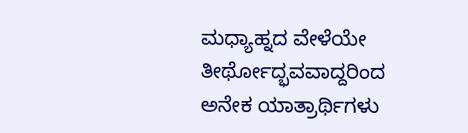ಮಧ್ಯಾಹ್ನದ ವೇಳೆಯೇ ತೀರ್ಥೋದ್ಭವವಾದ್ದರಿಂದ ಅನೇಕ ಯಾತ್ರಾರ್ಥಿಗಳು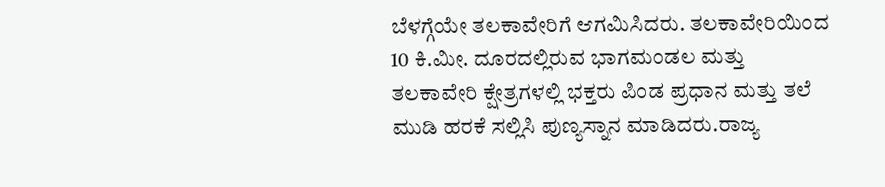ಬೆಳಗ್ಗೆಯೇ ತಲಕಾವೇರಿಗೆ ಆಗಮಿಸಿದರು. ತಲಕಾವೇರಿಯಿಂದ 10 ಕಿ.ಮೀ. ದೂರದಲ್ಲಿರುವ ಭಾಗಮಂಡಲ ಮತ್ತು ತಲಕಾವೇರಿ ಕ್ಷೇತ್ರಗಳಲ್ಲಿ ಭಕ್ತರು ಪಿಂಡ ಪ್ರಧಾನ ಮತ್ತು ತಲೆ ಮುಡಿ ಹರಕೆ ಸಲ್ಲಿಸಿ ಪುಣ್ಯಸ್ನಾನ ಮಾಡಿದರು.ರಾಜ್ಯ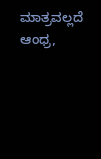ಮಾತ್ರವಲ್ಲದೆ ಆಂಧ್ರ,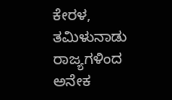ಕೇರಳ, ತಮಿಳುನಾಡು ರಾಜ್ಯಗಳಿಂದ ಅನೇಕ